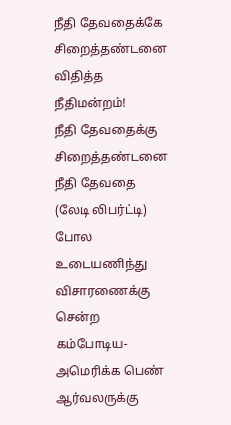நீதி தேவதைக்கே சிறைத்தண்டனை விதித்த நீதிமன்றம்!
நீதி தேவதைக்கு சிறைத்தண்டனை
நீதி தேவதை (லேடி லிபர்ட்டி) போல உடையணிந்து விசாரணைக்கு சென்ற கம்போடிய-அமெரிக்க பெண் ஆர்வலருக்கு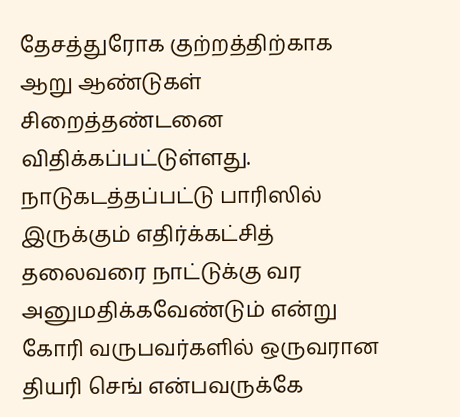தேசத்துரோக குற்றத்திற்காக ஆறு ஆண்டுகள் சிறைத்தண்டனை விதிக்கப்பட்டுள்ளது.
நாடுகடத்தப்பட்டு பாரிஸில் இருக்கும் எதிர்க்கட்சித் தலைவரை நாட்டுக்கு வர அனுமதிக்கவேண்டும் என்று கோரி வருபவர்களில் ஒருவரான தியரி செங் என்பவருக்கே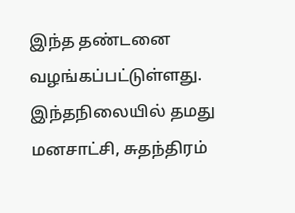இந்த தண்டனை வழங்கப்பட்டுள்ளது.
இந்தநிலையில் தமது மனசாட்சி, சுதந்திரம்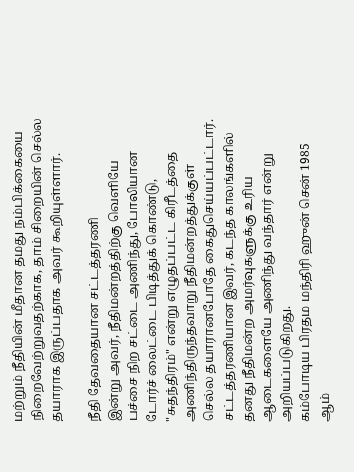மற்றும் நீதியின் மீதான தமது நம்பிக்கையை நிறைவேற்றுவதற்காக, தாம் சிறையின் செல்ல தயாராக இருப்பதாக அவர் கூறியுள்ளார்.

நீதி தேவதையான சட்டத்தரணி
இன்று அவர், நீதிமன்றத்திற்கு வெளியே பச்சை நிற சட்டை அணிந்து, போலியான டோர்ச் லைட்டை பிடித்துக் கொண்டு, "சுதந்திரம்" என்று எழுதப்பட்ட கிரீடத்தை அணிந்திருந்தவாறு நீதிமன்றத்துக்குள் செல்ல தயாரானபோதே கைதுசெய்யப்பட்டார்.
சட்டத்தரணியான இவர், கடந்த காலங்களில் தனது நீதிமன்ற அமர்வுகளுக்கு உரிய ஆடைகளையே அணிந்து வந்தார் என்று அறியப்படுகிறது.
கம்போடிய பிரதம மந்திரி ஹுன் சென் 1985 ஆம்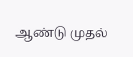ஆண்டு முதல்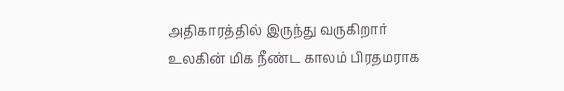அதிகாரத்தில் இருந்து வருகிறார்
உலகின் மிக நீண்ட காலம் பிரதமராக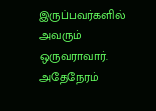இருப்பவர்களில் அவரும் ஒருவராவார். அதேநேரம்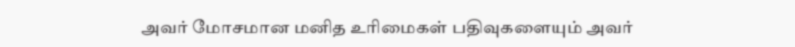அவர் மோசமான மனித உரிமைகள் பதிவுகளையும் அவர்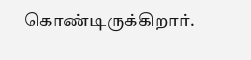கொண்டிருக்கிறார்.